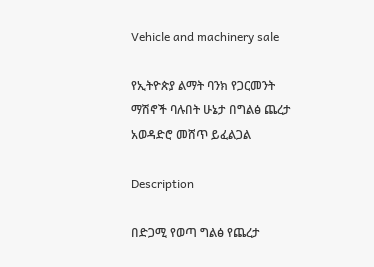Vehicle and machinery sale

የኢትዮጵያ ልማት ባንክ የጋርመንት ማሽኖች ባሉበት ሁኔታ በግልፅ ጨረታ አወዳድሮ መሸጥ ይፈልጋል

Description

በድጋሚ የወጣ ግልፅ የጨረታ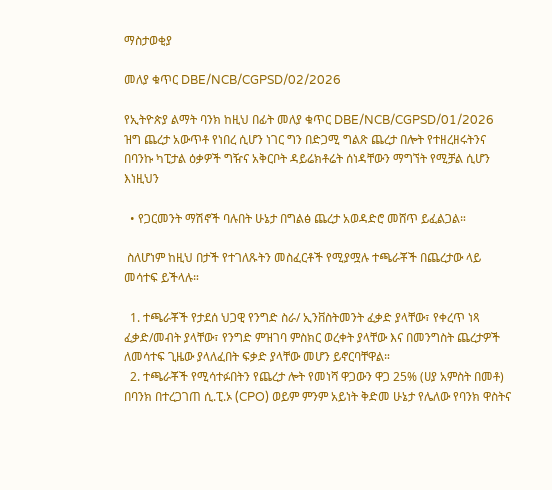ማስታወቂያ

መለያ ቁጥር DBE/NCB/CGPSD/02/2026

የኢትዮጵያ ልማት ባንክ ከዚህ በፊት መለያ ቁጥር DBE/NCB/CGPSD/01/2026 ዝግ ጨረታ አውጥቶ የነበረ ሲሆን ነገር ግን በድጋሚ ግልጽ ጨረታ በሎት የተዘረዘሩትንና በባንኩ ካፒታል ዕቃዎች ግዥና አቅርቦት ዳይሬክቶሬት ሰነዳቸውን ማግኘት የሚቻል ሲሆን እነዚህን

  • የጋርመንት ማሽኖች ባሉበት ሁኔታ በግልፅ ጨረታ አወዳድሮ መሸጥ ይፈልጋል።

 ስለሆነም ከዚህ በታች የተገለጹትን መስፈርቶች የሚያሟሉ ተጫራቾች በጨረታው ላይ መሳተፍ ይችላሉ።

  1. ተጫራቾች የታደሰ ህጋዊ የንግድ ስራ/ ኢንቨስትመንት ፈቃድ ያላቸው፣ የቀረጥ ነጻ ፈቃድ/መብት ያላቸው፣ የንግድ ምዝገባ ምስክር ወረቀት ያላቸው እና በመንግስት ጨረታዎች ለመሳተፍ ጊዜው ያላለፈበት ፍቃድ ያላቸው መሆን ይኖርባቸዋል።
  2. ተጫራቾች የሚሳተፉበትን የጨረታ ሎት የመነሻ ዋጋውን ዋጋ 25% (ሀያ አምስት በመቶ) በባንክ በተረጋገጠ ሲ.ፒ.ኦ (CPO) ወይም ምንም አይነት ቅድመ ሁኔታ የሌለው የባንክ ዋስትና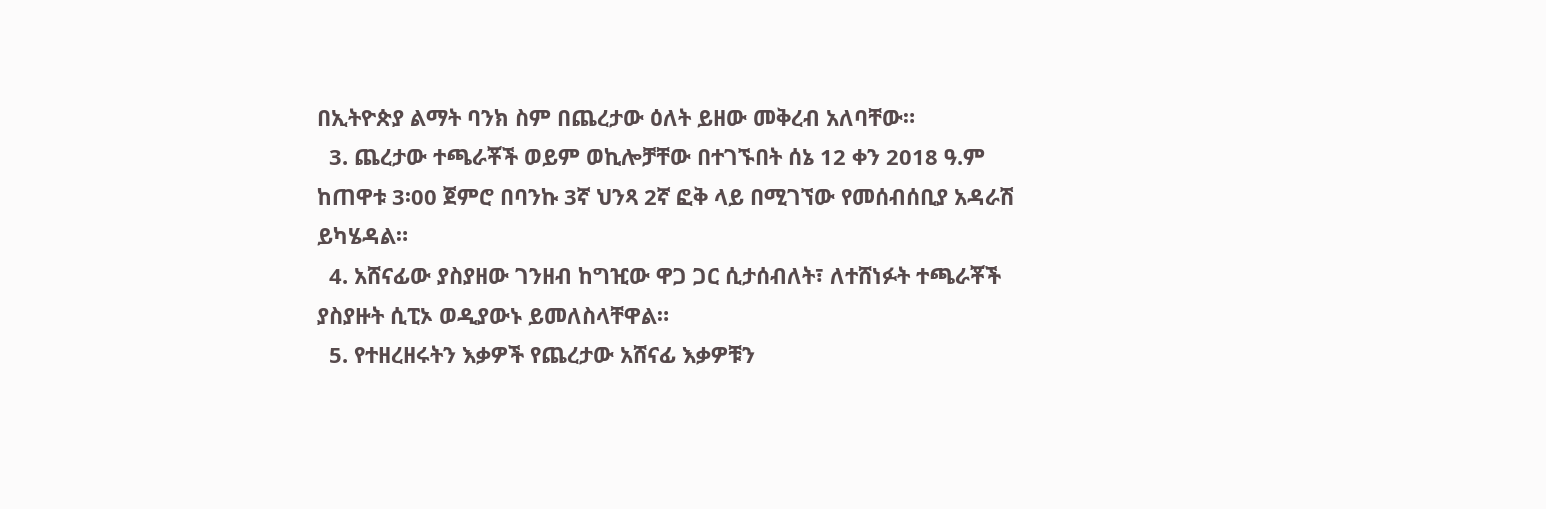በኢትዮጵያ ልማት ባንክ ስም በጨረታው ዕለት ይዘው መቅረብ አለባቸው።
  3. ጨረታው ተጫራቾች ወይም ወኪሎቻቸው በተገኙበት ሰኔ 12 ቀን 2018 ዓ.ም ከጠዋቱ 3፡00 ጀምሮ በባንኩ 3ኛ ህንጻ 2ኛ ፎቅ ላይ በሚገኘው የመሰብሰቢያ አዳራሽ ይካሄዳል።
  4. አሸናፊው ያስያዘው ገንዘብ ከግዢው ዋጋ ጋር ሲታሰብለት፣ ለተሸነፉት ተጫራቾች ያስያዙት ሲፒኦ ወዲያውኑ ይመለስላቸዋል።
  5. የተዘረዘሩትን እቃዎች የጨረታው አሸናፊ እቃዎቹን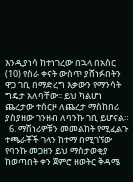እንዲያነሳ ከተነገረው በኋላ በአስር (10) የስራ ቀናት ውስጥ ያሸነፉበትን ዋጋ ገቢ በማድረግ እቃውን የማንሳት ግዴታ አለባቸው፡፡ ይህ ካልሆነ ጨረታው ተሰርዞ ለጨረታ ማስከበሪ ያስያዘው ገንዘብ ለባንኩ ገቢ ይሆናል።
  6. ማሽነሪዎቹን መመልከት የሚፈልጉ ተጫራቾች ገላን ከተማ በሚገኘው የባንኩ መጋዘን ይህ ማስታወቂያ ከወጣበት ቀን ጀምሮ ዘወትር ቅዳሜ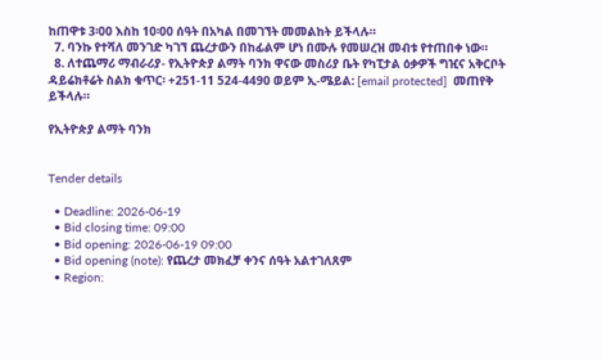ከጠዋቱ 3፡00 እስከ 10፡00 ሰዓት በአካል በመገኘት መመልከት ይችላሉ።
  7. ባንኩ የተሻለ መንገድ ካገኘ ጨረታውን በከፊልም ሆነ በሙሉ የመሠረዝ መብቱ የተጠበቀ ነው።
  8. ለተጨማሪ ማብራሪያ- የኢትዮጵያ ልማት ባንክ ዋናው መስሪያ ቤት የካፒታል ዕቃዎች ግዢና አቅርቦት ዳይሬክቶሬት ስልክ ቁጥር፡ +251-11 524-4490 ወይም ኢ-ሜይል: [email protected]  መጠየቅ ይችላሉ።

የኢትዮጵያ ልማት ባንክ


Tender details

  • Deadline: 2026-06-19
  • Bid closing time: 09:00
  • Bid opening: 2026-06-19 09:00
  • Bid opening (note): የጨረታ መክፈቻ ቀንና ሰዓት አልተገለጸም
  • Region: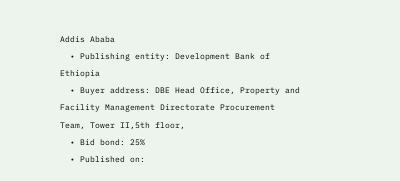Addis Ababa
  • Publishing entity: Development Bank of Ethiopia
  • Buyer address: DBE Head Office, Property and Facility Management Directorate Procurement Team, Tower II,5th floor,
  • Bid bond: 25%
  • Published on: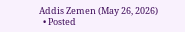Addis Zemen (May 26, 2026)
  • Posted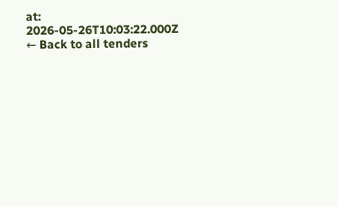at: 2026-05-26T10:03:22.000Z
← Back to all tenders